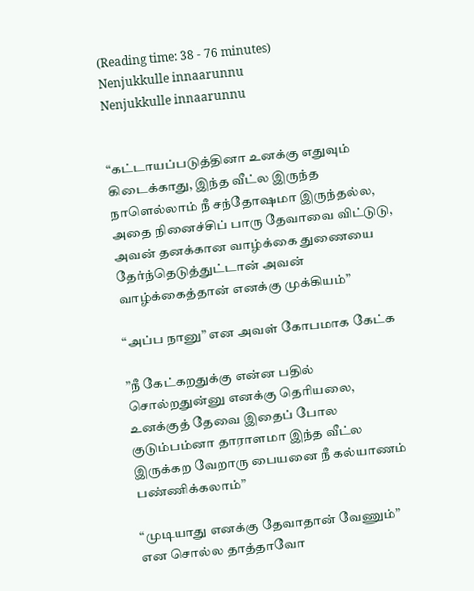(Reading time: 38 - 76 minutes)
Nenjukkulle innaarunnu
Nenjukkulle innaarunnu


“கட்டாயப்படுத்தினா உனக்கு எதுவும் கிடைக்காது, இந்த வீட்ல இருந்த நாளெல்லாம் நீ சந்தோஷமா இருந்தல்ல, அதை நினைச்சிப் பாரு தேவாவை விட்டுடு, அவன் தனக்கான வாழ்க்கை துணையை தேர்ந்தெடுத்துட்டான் அவன் வாழ்க்கைத்தான் எனக்கு முக்கியம்”

“அப்ப நானு” என அவள் கோபமாக கேட்க

”நீ கேட்கறதுக்கு என்ன பதில் சொல்றதுன்னு எனக்கு தெரியலை, உனக்குத் தேவை இதைப் போல குடும்பம்னா தாராளமா இந்த வீட்ல இருக்கற வேறாரு பையனை நீ கல்யாணம் பண்ணிக்கலாம்”

“முடியாது எனக்கு தேவாதான் வேணும்” என சொல்ல தாத்தாவோ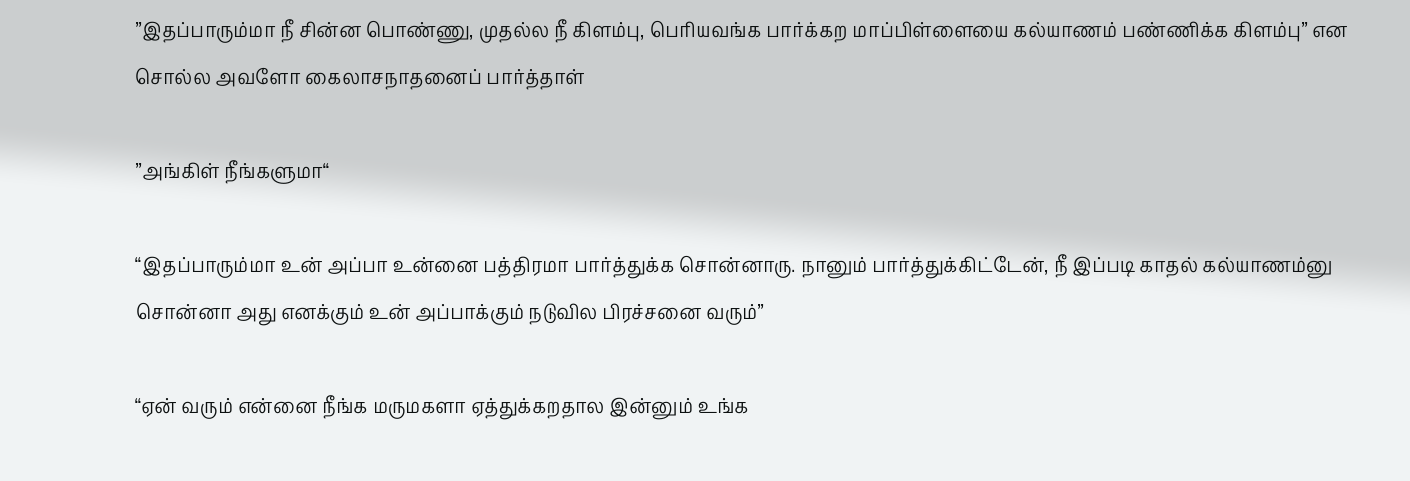”இதப்பாரும்மா நீ சின்ன பொண்ணு, முதல்ல நீ கிளம்பு, பெரியவங்க பார்க்கற மாப்பிள்ளையை கல்யாணம் பண்ணிக்க கிளம்பு” என சொல்ல அவளோ கைலாசநாதனைப் பார்த்தாள்

”அங்கிள் நீங்களுமா“

“இதப்பாரும்மா உன் அப்பா உன்னை பத்திரமா பார்த்துக்க சொன்னாரு. நானும் பார்த்துக்கிட்டேன், நீ இப்படி காதல் கல்யாணம்னு சொன்னா அது எனக்கும் உன் அப்பாக்கும் நடுவில பிரச்சனை வரும்”

“ஏன் வரும் என்னை நீங்க மருமகளா ஏத்துக்கறதால இன்னும் உங்க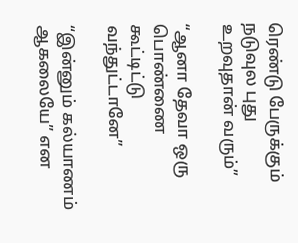ரெண்டு பேருக்கும் நடுவுல புது உறவுதான் வரும்”

“ஆனா தேவா ஒரு பொண்ணை கூட்டிட்டு வந்துட்டானே”

“இன்னும் கல்யாணம் ஆகலையே” என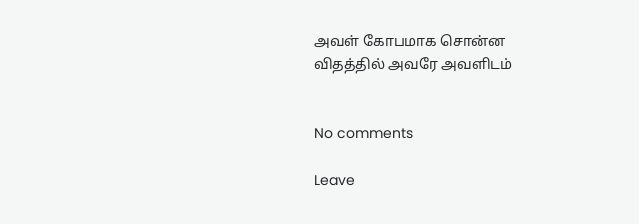அவள் கோபமாக சொன்ன விதத்தில் அவரே அவளிடம்


No comments

Leave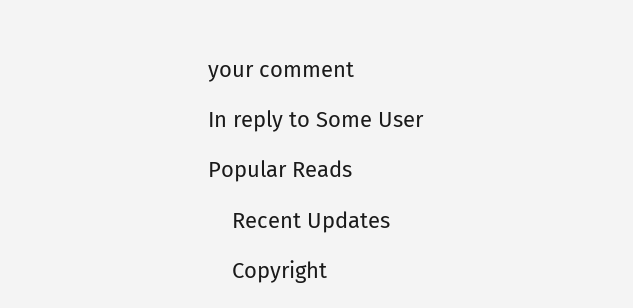your comment

In reply to Some User

Popular Reads

    Recent Updates

    Copyright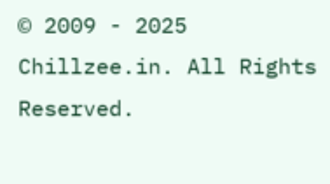© 2009 - 2025 Chillzee.in. All Rights Reserved.